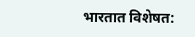भारतात विशेषत: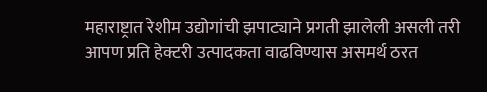महाराष्ट्रात रेशीम उद्योगांची झपाट्याने प्रगती झालेली असली तरी आपण प्रति हेक्टरी उत्पादकता वाढविण्यास असमर्थ ठरत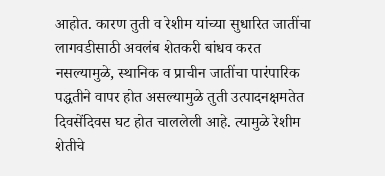आहोत. कारण तुती व रेशीम यांच्या सुधारित जातींचा लागवडीसाठी अवलंब शेतकरी बांधव करत नसल्यामुळे, स्थानिक व प्राचीन जातींचा पारंपारिक पद्धतीने वापर होत असल्यामुळे तुती उत्पादनक्षमतेत दिवसेंदिवस घट होत चाललेली आहे. त्यामुळे रेशीम शेतीचे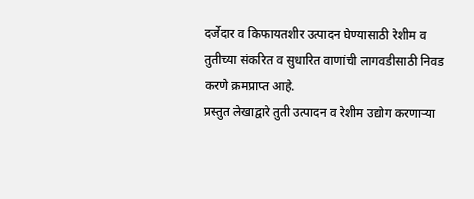दर्जेदार व किफायतशीर उत्पादन घेण्यासाठी रेशीम व तुतीच्या संकरित व सुधारित वाणांची लागवडीसाठी निवड करणे क्रमप्राप्त आहे.
प्रस्तुत लेखाद्वारे तुती उत्पादन व रेशीम उद्योग करणाऱ्या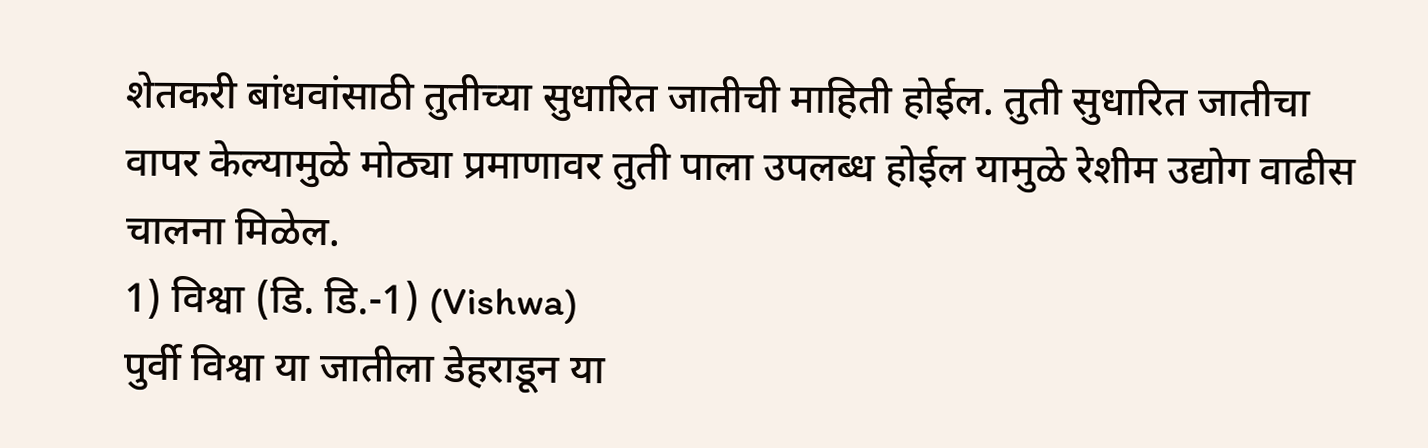शेतकरी बांधवांसाठी तुतीच्या सुधारित जातीची माहिती होईल. तुती सुधारित जातीचा वापर केल्यामुळे मोठ्या प्रमाणावर तुती पाला उपलब्ध होईल यामुळे रेशीम उद्योग वाढीस चालना मिळेल.
1) विश्वा (डि. डि.-1) (Vishwa)
पुर्वी विश्वा या जातीला डेहराडून या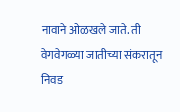नावाने ओळखले जाते. ती वेगवेगळ्या जातीच्या संकरातून निवड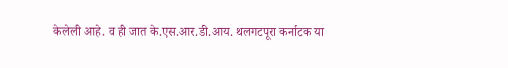केलेली आहे. व ही जात के.एस.आर.डी.आय. थलगटपूरा कर्नाटक या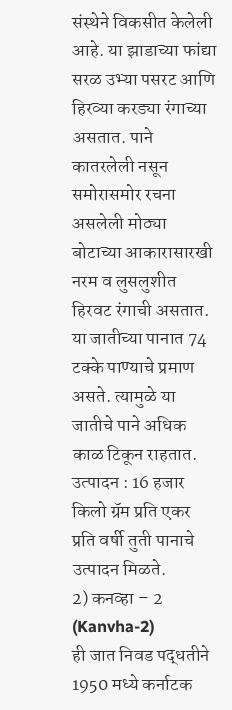संस्थेने विकसीत केलेली आहे. या झाडाच्या फांद्या सरळ उभ्या पसरट आणि हिरव्या करड्या रंगाच्या असतात. पाने कातरलेली नसून समोरासमोर रचना असलेली मोठ्या बोटाच्या आकारासारखी नरम व लुसलुशीत हिरवट रंगाची असतात. या जातीच्या पानात 74 टक्के पाण्याचे प्रमाण असते. त्यामुळे या जातीचे पाने अधिक काळ टिकून राहतात.
उत्पादन : 16 हजार किलो ग्रॅम प्रति एकर प्रति वर्षी तुती पानाचे उत्पादन मिळते.
2) कनव्हा – 2 (Kanvha-2)
ही जात निवड पद्धतीने 1950 मध्ये कर्नाटक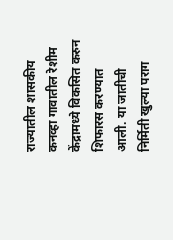राज्यातील शासकीय कनव्हा गावातील रेशीम केंद्रामध्ये विकसित करुन शिफारस करण्यात आली. या जातीची निर्मिती खुल्या पराग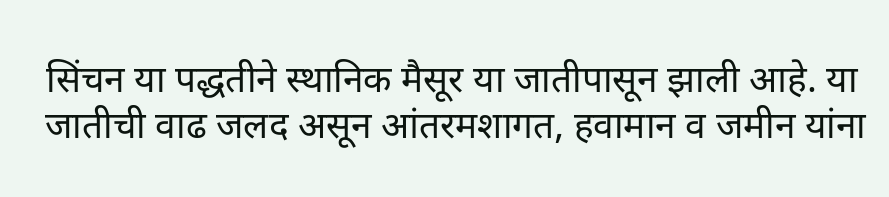सिंचन या पद्धतीने स्थानिक मैसूर या जातीपासून झाली आहे. या जातीची वाढ जलद असून आंतरमशागत, हवामान व जमीन यांना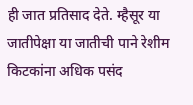ही जात प्रतिसाद देते. म्हैसूर या जातीपेक्षा या जातीची पाने रेशीम किटकांना अधिक पसंद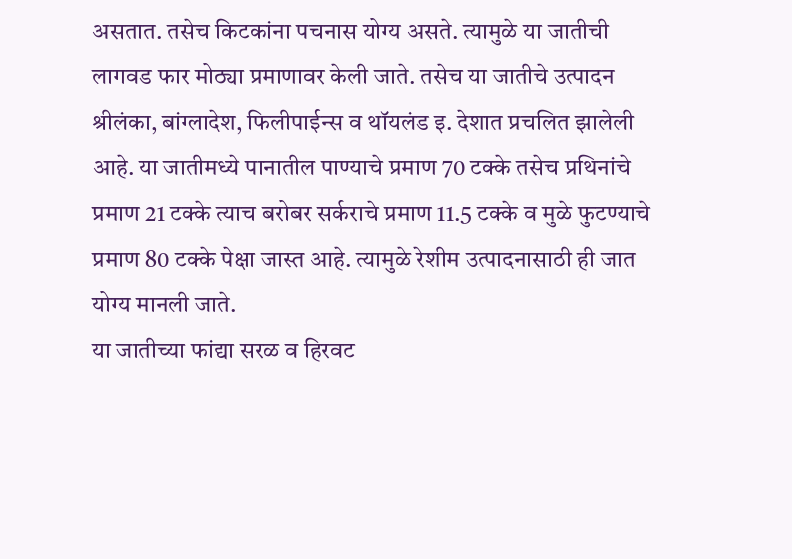असतात. तसेच किटकांना पचनास योग्य असते. त्यामुळे या जातीची लागवड फार मोठ्या प्रमाणावर केली जाते. तसेच या जातीचे उत्पादन श्रीलंका, बांग्लादेश, फिलीपाईन्स व थॉयलंड इ. देशात प्रचलित झालेली आहे. या जातीमध्ये पानातील पाण्याचे प्रमाण 70 टक्के तसेच प्रथिनांचे प्रमाण 21 टक्के त्याच बरोबर सर्कराचे प्रमाण 11.5 टक्के व मुळे फुटण्याचे प्रमाण 80 टक्के पेक्षा जास्त आहे. त्यामुळे रेशीम उत्पादनासाठी ही जात योग्य मानली जाते.
या जातीच्या फांद्या सरळ व हिरवट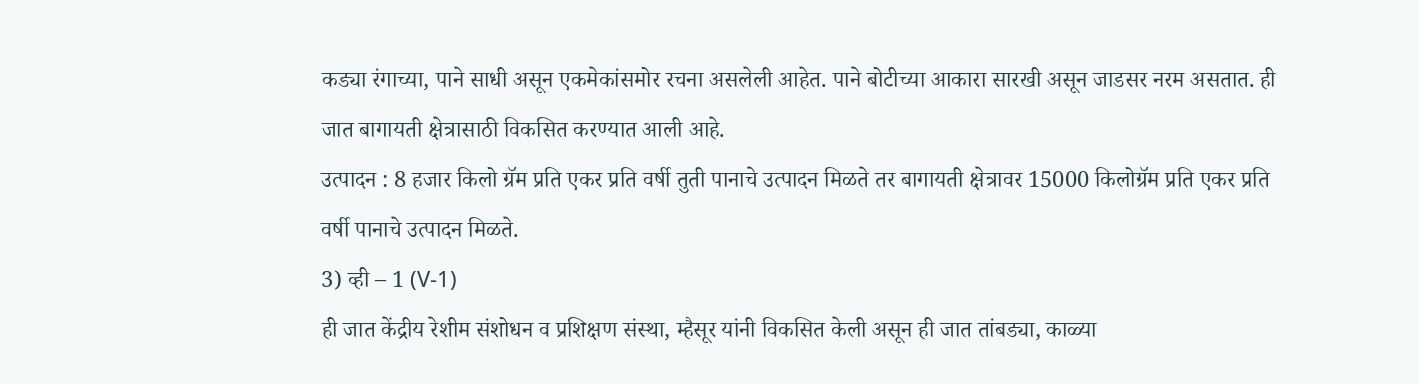कड्या रंगाच्या, पाने साधी असून एकमेकांसमोर रचना असलेली आहेत. पाने बोटीच्या आकारा सारखी असून जाडसर नरम असतात. ही जात बागायती क्षेत्रासाठी विकसित करण्यात आली आहे.
उत्पादन : 8 हजार किलो ग्रॅम प्रति एकर प्रति वर्षी तुती पानाचे उत्पादन मिळते तर बागायती क्षेत्रावर 15000 किलोग्रॅम प्रति एकर प्रति वर्षी पानाचे उत्पादन मिळते.
3) व्ही – 1 (V-1)
ही जात केंद्रीय रेशीम संशोधन व प्रशिक्षण संस्था, म्हैसूर यांनी विकसित केली असून ही जात तांबड्या, काळ्या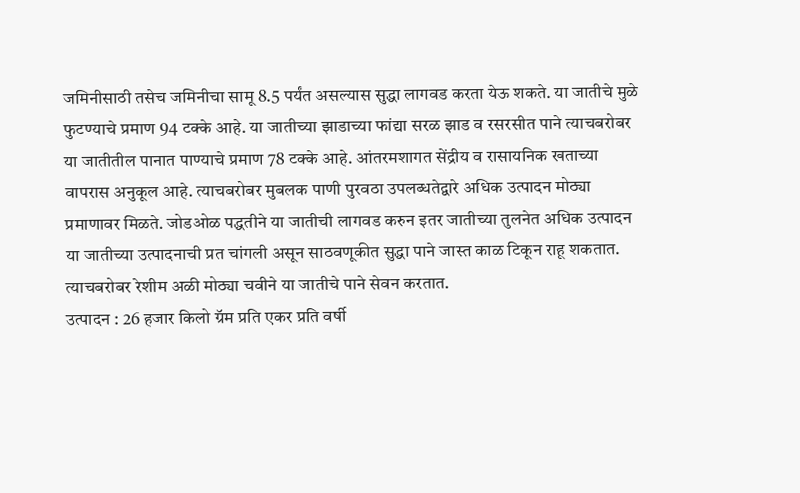जमिनीसाठी तसेच जमिनीचा सामू 8.5 पर्यंत असल्यास सुद्धा लागवड करता येऊ शकते. या जातीचे मुळे फुटण्याचे प्रमाण 94 टक्के आहे. या जातीच्या झाडाच्या फांद्या सरळ झाड व रसरसीत पाने त्याचबरोबर या जातीतील पानात पाण्याचे प्रमाण 78 टक्के आहे. आंतरमशागत सेंद्रीय व रासायनिक खताच्या वापरास अनुकूल आहे. त्याचबरोबर मुबलक पाणी पुरवठा उपलब्धतेद्वारे अधिक उत्पादन मोठ्या प्रमाणावर मिळते. जोडओळ पद्धतीने या जातीची लागवड करुन इतर जातीच्या तुलनेत अधिक उत्पादन या जातीच्या उत्पादनाची प्रत चांगली असून साठवणूकीत सुद्धा पाने जास्त काळ टिकून राहू शकतात. त्याचबरोबर रेशीम अळी मोठ्या चवीने या जातीचे पाने सेवन करतात.
उत्पादन : 26 हजार किलो ग्रॅम प्रति एकर प्रति वर्षी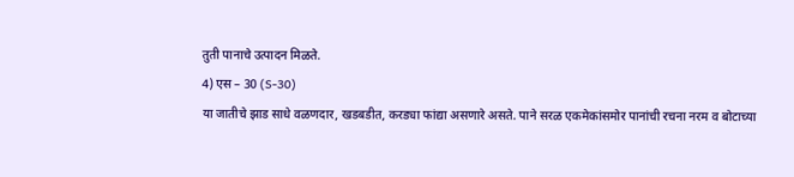तुती पानाचे उत्पादन मिळते.
4) एस – 30 (S-30)
या जातीचे झाड साधे वळणदार, खडबडीत, करड्या फांद्या असणारे असते. पाने सरळ एकमेकांसमोर पानांची रचना नरम व बोटाच्या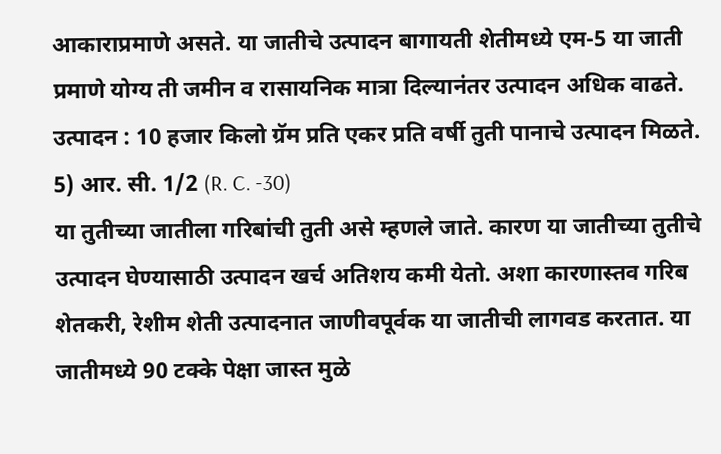आकाराप्रमाणे असते. या जातीचे उत्पादन बागायती शेतीमध्ये एम-5 या जाती प्रमाणे योग्य ती जमीन व रासायनिक मात्रा दिल्यानंतर उत्पादन अधिक वाढते.
उत्पादन : 10 हजार किलो ग्रॅम प्रति एकर प्रति वर्षी तुती पानाचे उत्पादन मिळते.
5) आर. सी. 1/2 (R. C. -30)
या तुतीच्या जातीला गरिबांची तुती असे म्हणले जाते. कारण या जातीच्या तुतीचे उत्पादन घेण्यासाठी उत्पादन खर्च अतिशय कमी येतो. अशा कारणास्तव गरिब शेतकरी, रेशीम शेती उत्पादनात जाणीवपूर्वक या जातीची लागवड करतात. या जातीमध्ये 90 टक्के पेक्षा जास्त मुळे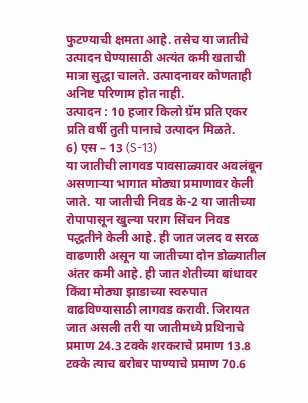फुटण्याची क्षमता आहे. तसेच या जातीचे उत्पादन घेण्यासाठी अत्यंत कमी खताची मात्रा सुद्धा चालते. उत्पादनावर कोणताही अनिष्ट परिणाम होत नाही.
उत्पादन : 10 हजार किलो ग्रॅम प्रति एकर प्रति वर्षी तुती पानाचे उत्पादन मिळते.
6) एस – 13 (S-13)
या जातीची लागवड पावसाळ्यावर अवलंबून असणाऱ्या भागात मोठ्या प्रमाणावर केली जाते. या जातीची निवड के-2 या जातीच्या रोपापासून खुल्या पराग सिंचन निवड पद्धतीने केली आहे. ही जात जलद व सरळ वाढणारी असून या जातीच्या दोन डोळ्यातील अंतर कमी आहे. ही जात शेतीच्या बांधावर किंवा मोठ्या झाडाच्या स्वरुपात वाढविण्यासाठी लागवड करावी. जिरायत जात असली तरी या जातीमध्ये प्रथिनाचे प्रमाण 24.3 टक्के शरकराचे प्रमाण 13.8 टक्के त्याच बरोबर पाण्याचे प्रमाण 70.6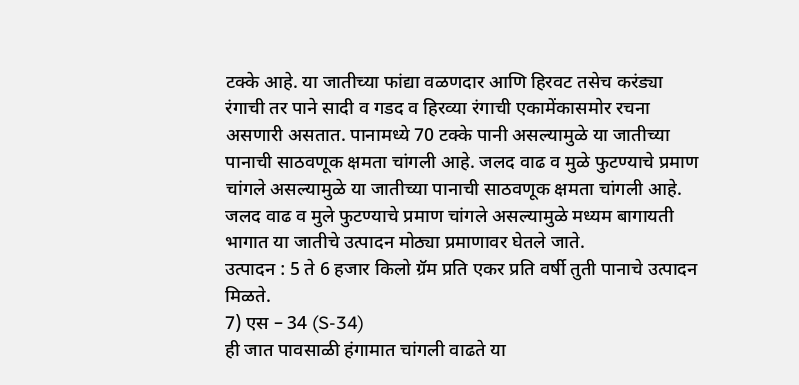टक्के आहे. या जातीच्या फांद्या वळणदार आणि हिरवट तसेच करंड्या रंगाची तर पाने सादी व गडद व हिरव्या रंगाची एकामेंकासमोर रचना असणारी असतात. पानामध्ये 70 टक्के पानी असल्यामुळे या जातीच्या पानाची साठवणूक क्षमता चांगली आहे. जलद वाढ व मुळे फुटण्याचे प्रमाण चांगले असल्यामुळे या जातीच्या पानाची साठवणूक क्षमता चांगली आहे. जलद वाढ व मुले फुटण्याचे प्रमाण चांगले असल्यामुळे मध्यम बागायती भागात या जातीचे उत्पादन मोठ्या प्रमाणावर घेतले जाते.
उत्पादन : 5 ते 6 हजार किलो ग्रॅम प्रति एकर प्रति वर्षी तुती पानाचे उत्पादन मिळते.
7) एस – 34 (S-34)
ही जात पावसाळी हंगामात चांगली वाढते या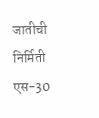जातीची निर्मिती एस-30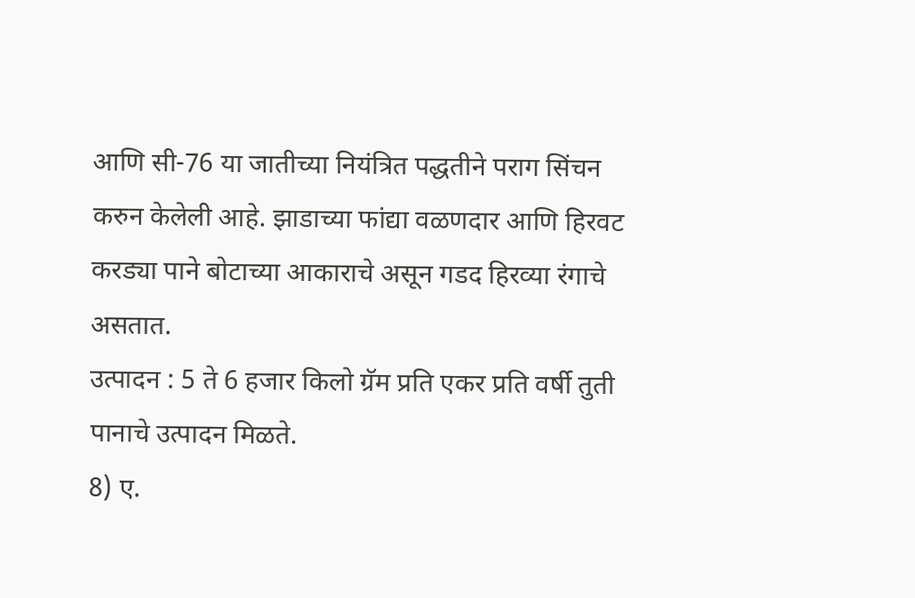आणि सी-76 या जातीच्या नियंत्रित पद्धतीने पराग सिंचन करुन केलेली आहे. झाडाच्या फांद्या वळणदार आणि हिरवट करड्या पाने बोटाच्या आकाराचे असून गडद हिरव्या रंगाचे असतात.
उत्पादन : 5 ते 6 हजार किलो ग्रॅम प्रति एकर प्रति वर्षी तुती पानाचे उत्पादन मिळते.
8) ए.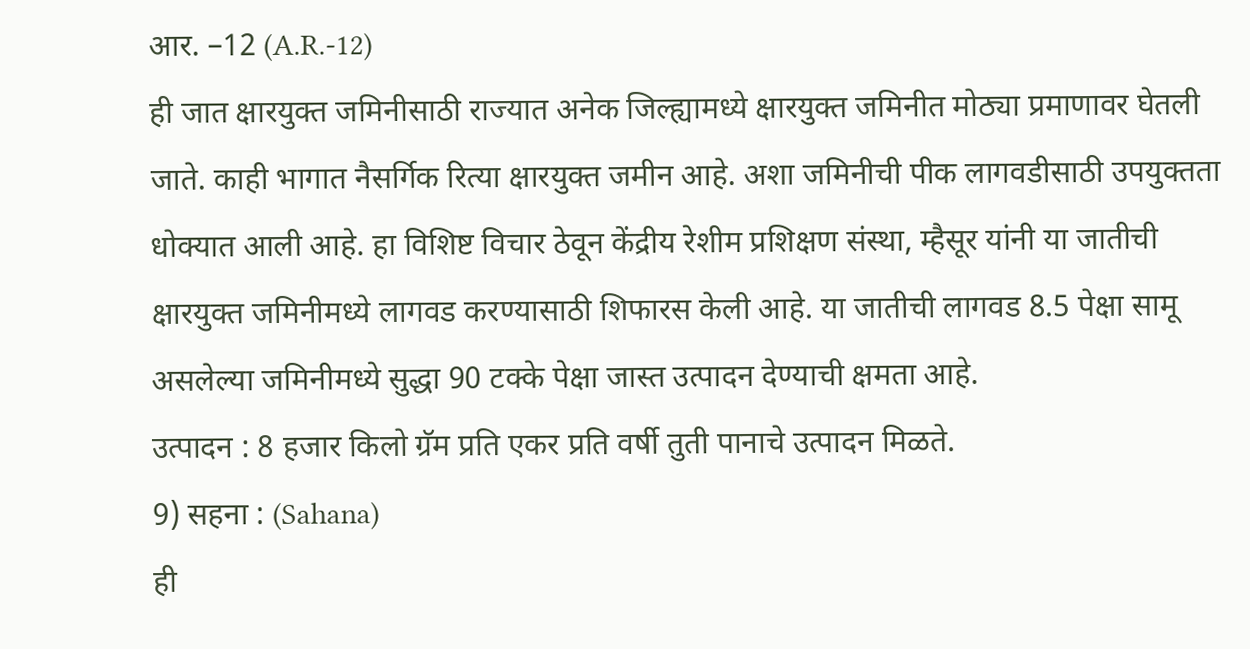आर. –12 (A.R.-12)
ही जात क्षारयुक्त जमिनीसाठी राज्यात अनेक जिल्ह्यामध्ये क्षारयुक्त जमिनीत मोठ्या प्रमाणावर घेतली जाते. काही भागात नैसर्गिक रित्या क्षारयुक्त जमीन आहे. अशा जमिनीची पीक लागवडीसाठी उपयुक्तता धोक्यात आली आहे. हा विशिष्ट विचार ठेवून केंद्रीय रेशीम प्रशिक्षण संस्था, म्हैसूर यांनी या जातीची क्षारयुक्त जमिनीमध्ये लागवड करण्यासाठी शिफारस केली आहे. या जातीची लागवड 8.5 पेक्षा सामू असलेल्या जमिनीमध्ये सुद्धा 90 टक्के पेक्षा जास्त उत्पादन देण्याची क्षमता आहे.
उत्पादन : 8 हजार किलो ग्रॅम प्रति एकर प्रति वर्षी तुती पानाचे उत्पादन मिळते.
9) सहना : (Sahana)
ही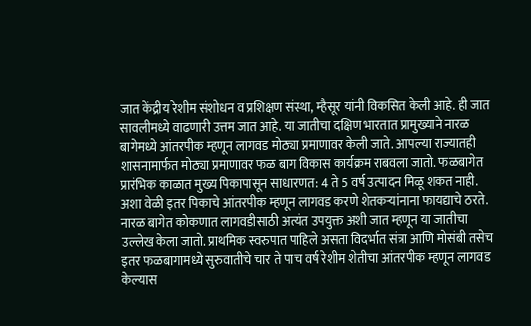जात केंद्रीय रेशीम संशोधन व प्रशिक्षण संस्था, म्हैसूर यांनी विकसित केली आहे. ही जात सावलीमध्ये वाढणारी उत्तम जात आहे. या जातीचा दक्षिण भारतात प्रामुख्याने नारळ बागेमध्ये आंतरपीक म्हणून लागवड मोठ्या प्रमाणावर केली जाते. आपल्या राज्यातही शासनामार्फत मोठ्या प्रमाणावर फळ बाग विकास कार्यक्रम राबवला जातो. फळबागेत प्रारंभिक काळात मुख्य पिकापासून साधारणत: 4 ते 5 वर्ष उत्पादन मिळू शकत नाही. अशा वेळी इतर पिकाचे आंतरपीक म्हणून लागवड करणे शेतकऱ्यांनाना फायद्याचे ठरते. नारळ बागेत कोकणात लागवडीसाठी अत्यंत उपयुक्त अशी जात म्हणून या जातीचा उल्लेख केला जातो. प्राथमिक स्वरुपात पाहिले असता विदर्भात संत्रा आणि मोसंबी तसेच इतर फळबागामध्ये सुरुवातीचे चार ते पाच वर्ष रेशीम शेतीचा आंतरपीक म्हणून लागवड केल्यास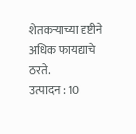शेतकऱ्याच्या दृष्टीने अधिक फायद्याचे ठरते.
उत्पादन : 10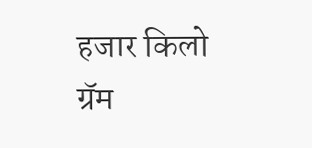हजार किलो ग्रॅम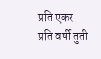प्रति एकर प्रति वर्षी तुती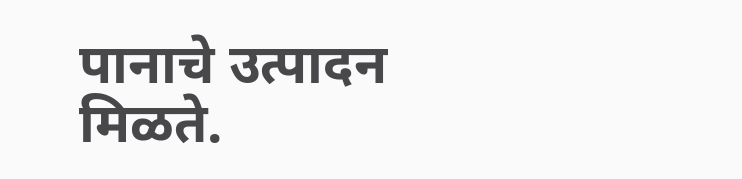पानाचे उत्पादन मिळते.